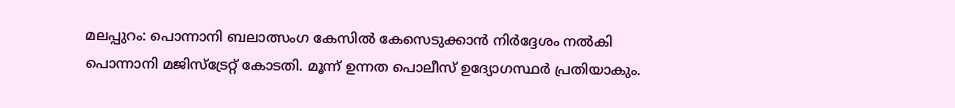മലപ്പുറം: പൊന്നാനി ബലാത്സംഗ കേസിൽ കേസെടുക്കാൻ നിർദ്ദേശം നൽകി പൊന്നാനി മജിസ്ട്രേറ്റ് കോടതി. മൂന്ന് ഉന്നത പൊലീസ് ഉദ്യോഗസ്ഥർ പ്രതിയാകും.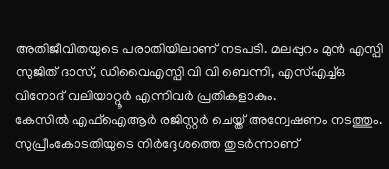അതിജീവിതയുടെ പരാതിയിലാണ് നടപടി. മലപ്പുറം മുൻ എസ്പി സുജിത് ദാസ്, ഡിവൈഎസ്പി വി വി ബെന്നി, എസ്എച്ച്ഒ വിനോദ് വലിയാറ്റൂർ എന്നിവർ പ്രതികളാകും.
കേസിൽ എഫ്ഐആർ രജിസ്റ്റർ ചെയ്ത് അന്വേഷണം നടത്തും. സുപ്രീംകോടതിയുടെ നിർദ്ദേശത്തെ തുടർന്നാണ്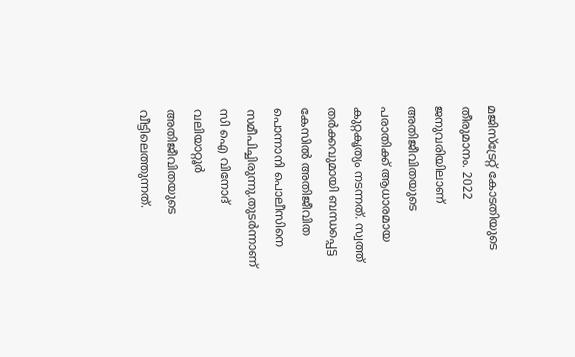മജിസ്ട്രേറ്റ് കോടതിയുടെ തീരുമാനം. 2022 ജനുവരിയിലാണ് അതിജീവിതയുടെ പരാതിക്ക് ആധാരമായ കുറ്റകൃത്യം നടന്നത്. സ്വത്ത് തർക്കവുമായി ബന്ധപ്പെട്ട കേസിൽ അതിജീവിത പൊന്നാനി പൊലീസിനെ സമീപിച്ചിരുന്നു.തുടർന്നാണ് സി ഐ വിനോദ് വലിയാറ്റൂർ അതിജീവിതയുടെ വീട്ടിലെത്തുന്നത്.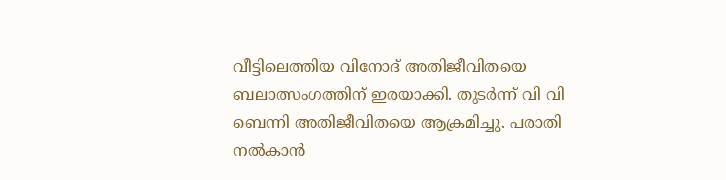വീട്ടിലെത്തിയ വിനോദ് അതിജീവിതയെ ബലാത്സംഗത്തിന് ഇരയാക്കി. തുടർന്ന് വി വി ബെന്നി അതിജീവിതയെ ആക്രമിച്ചു. പരാതി നൽകാൻ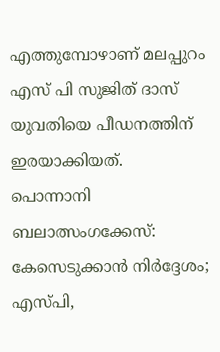എത്തുമ്പോഴാണ് മലപ്പുറം എസ് പി സുജിത് ദാസ് യുവതിയെ പീഡനത്തിന് ഇരയാക്കിയത്.
പൊന്നാനി ബലാത്സംഗക്കേസ്: കേസെടുക്കാൻ നിർദ്ദേശം; എസ്പി,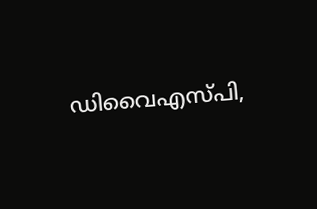ഡിവൈഎസ്പി,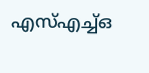എസ്എച്ച്ഒ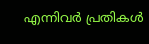എന്നിവർ പ്രതികൾ